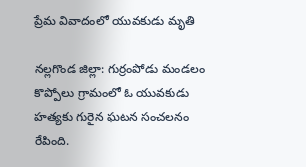ప్రేమ వివాదంలో యువకుడు మృతి

నల్లగొండ జిల్లా: గుర్రంపోడు మండలం కొప్పోలు గ్రామంలో ఓ యువకుడు హత్యకు గురైన ఘటన సంచలనం రేపింది.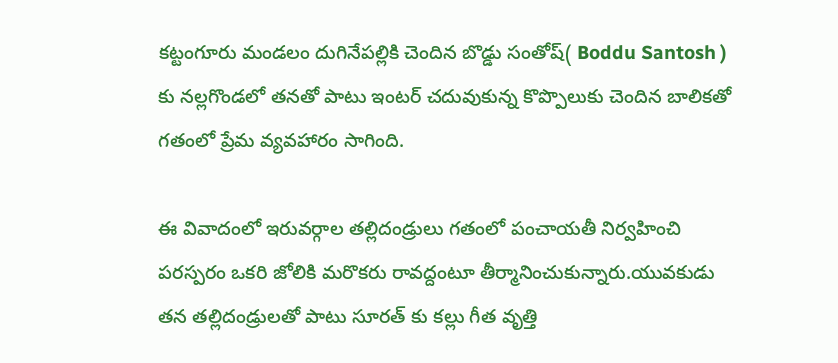కట్టంగూరు మండలం దుగినేపల్లికి చెందిన బొడ్డు సంతోష్( Boddu Santosh ) కు నల్లగొండలో తనతో పాటు ఇంటర్ చదువుకున్న కొప్పొలుకు చెందిన బాలికతో గతంలో ప్రేమ వ్యవహారం సాగింది.

ఈ వివాదంలో ఇరువర్గాల తల్లిదండ్రులు గతంలో పంచాయతీ నిర్వహించి పరస్పరం ఒకరి జోలికి మరొకరు రావద్దంటూ తీర్మానించుకున్నారు.యువకుడు తన తల్లిదండ్రులతో పాటు సూరత్ కు కల్లు గీత వృత్తి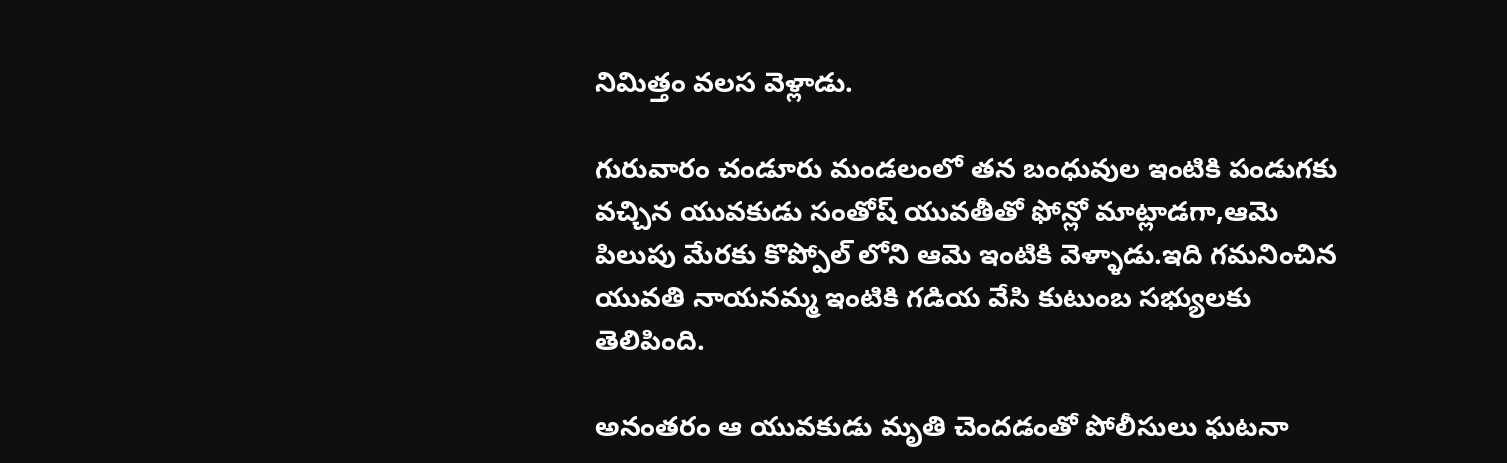నిమిత్తం వలస వెళ్లాడు.

గురువారం చండూరు మండలంలో తన బంధువుల ఇంటికి పండుగకు వచ్చిన యువకుడు సంతోష్ యువతీతో ఫోన్లో మాట్లాడగా,ఆమె పిలుపు మేరకు కొప్పోల్ లోని ఆమె ఇంటికి వెళ్ళాడు.ఇది గమనించిన యువతి నాయనమ్మ ఇంటికి గడియ వేసి కుటుంబ సభ్యులకు తెలిపింది.

అనంతరం ఆ యువకుడు మృతి చెందడంతో పోలీసులు ఘటనా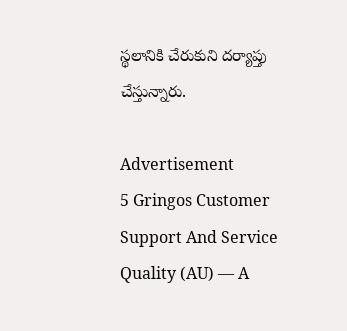స్థలానికి చేరుకుని దర్యాప్తు చేస్తున్నారు.

Advertisement
5 Gringos Customer Support And Service Quality (AU) — A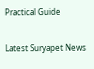Practical Guide

Latest Suryapet News